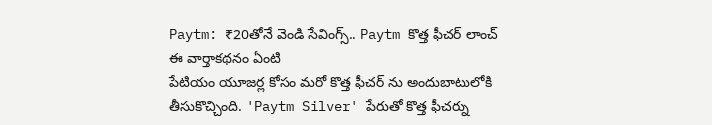Paytm: ₹20తోనే వెండి సేవింగ్స్.. Paytm కొత్త ఫీచర్ లాంచ్
ఈ వార్తాకథనం ఏంటి
పేటియం యూజర్ల కోసం మరో కొత్త ఫీచర్ ను అందుబాటులోకి తీసుకొచ్చింది. 'Paytm Silver' పేరుతో కొత్త ఫీచర్ను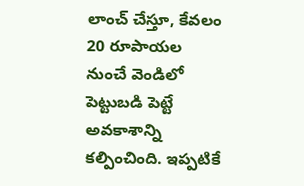లాంచ్ చేస్తూ, కేవలం 20 రూపాయల నుంచే వెండిలో పెట్టుబడి పెట్టే అవకాశాన్ని కల్పించింది. ఇప్పటికే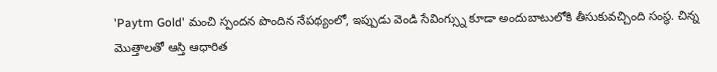'Paytm Gold' మంచి స్పందన పొందిన నేపథ్యంలో, ఇప్పుడు వెండి సేవింగ్స్ను కూడా అందుబాటులోకి తీసుకువచ్చింది సంస్థ. చిన్న మొత్తాలతో ఆస్తి ఆధారిత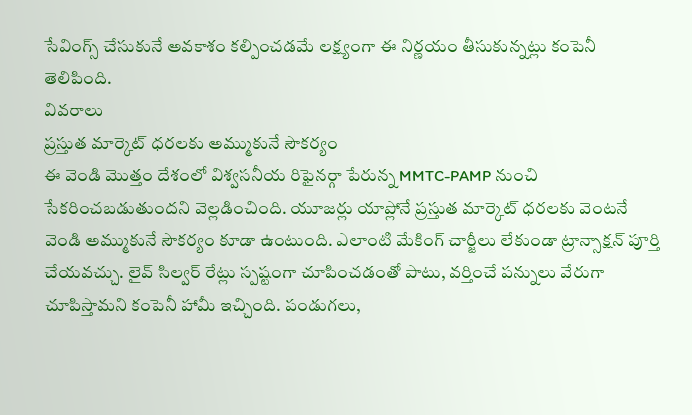సేవింగ్స్ చేసుకునే అవకాశం కల్పించడమే లక్ష్యంగా ఈ నిర్ణయం తీసుకున్నట్లు కంపెనీ తెలిపింది.
వివరాలు
ప్రస్తుత మార్కెట్ ధరలకు అమ్ముకునే సౌకర్యం
ఈ వెండి మొత్తం దేశంలో విశ్వసనీయ రిఫైనర్గా పేరున్న MMTC-PAMP నుంచి సేకరించబడుతుందని వెల్లడించింది. యూజర్లు యాప్లోనే ప్రస్తుత మార్కెట్ ధరలకు వెంటనే వెండి అమ్ముకునే సౌకర్యం కూడా ఉంటుంది. ఎలాంటి మేకింగ్ చార్జీలు లేకుండా ట్రాన్సాక్షన్ పూర్తి చేయవచ్చు. లైవ్ సిల్వర్ రేట్లు స్పష్టంగా చూపించడంతో పాటు, వర్తించే పన్నులు వేరుగా చూపిస్తామని కంపెనీ హామీ ఇచ్చింది. పండుగలు,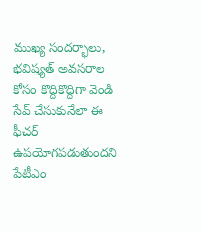ముఖ్య సందర్భాలు, భవిష్యత్ అవసరాల కోసం కొద్దికొద్దిగా వెండి సేవ్ చేసుకునేలా ఈ ఫీచర్ ఉపయోగపడుతుందని పేటీఎం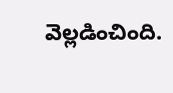వెల్లడించింది.